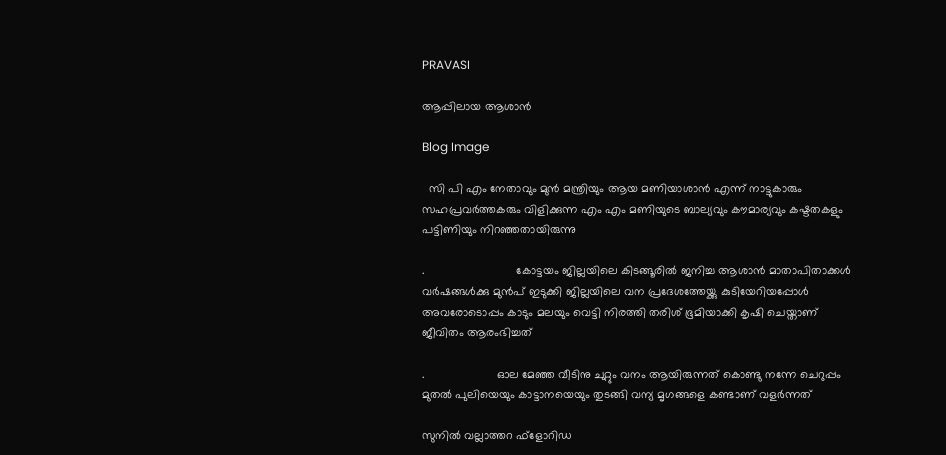PRAVASI

ആപ്പിലായ ആശാൻ

Blog Image

  സി പി എം നേതാവും മുൻ മന്ത്രിയും ആയ മണിയാശാൻ എന്ന് നാട്ടുകാരും സഹപ്രവർത്തകരും വിളിക്കുന്ന എം എം മണിയുടെ ബാല്യവും കൗമാര്യവും കഷ്ടതകളും പട്ടിണിയും നിറഞ്ഞതായിരുന്നു

.                            കോട്ടയം ജില്ലയിലെ കിടങ്ങൂരിൽ ജനിച്ച ആശാൻ മാതാപിതാക്കൾ വർഷങ്ങൾക്കു മുൻപ് ഇടുക്കി ജില്ലയിലെ വന പ്രദേശത്തേയ്ക്കു കുടിയേറിയപ്പോൾ അവരോടൊപ്പം കാടും മലയും വെട്ടി നിരത്തി തരിശ് ഭൂമിയാക്കി കൃഷി ചെയ്താണ് ജീവിതം ആരംഭിച്ചത്

.                      ഓല മേഞ്ഞ വീടിനു ചുറ്റും വനം ആയിരുന്നത് കൊണ്ടു നന്നേ ചെറുപ്പം മുതൽ പുലിയെയും കാട്ടാനയെയും തുടങ്ങി വന്യ മൃഗങ്ങളെ കണ്ടാണ് വളർന്നത്

സുനിൽ വല്ലാത്തറ ഫ്‌ളോറിഡ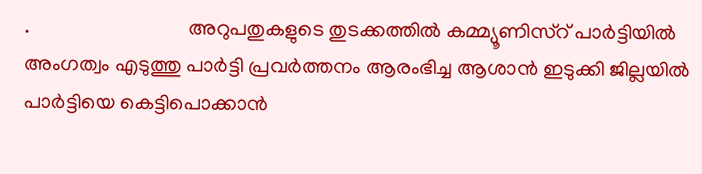.                               അറുപതുകളുടെ തുടക്കത്തിൽ കമ്മ്യൂണിസ്റ് പാർട്ടിയിൽ അംഗത്വം എടുത്തു പാർട്ടി പ്രവർത്തനം ആരംഭിച്ച ആശാൻ ഇടുക്കി ജില്ലയിൽ പാർട്ടിയെ കെട്ടിപൊക്കാൻ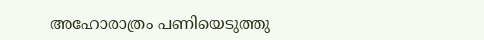അഹോരാത്രം പണിയെടുത്തു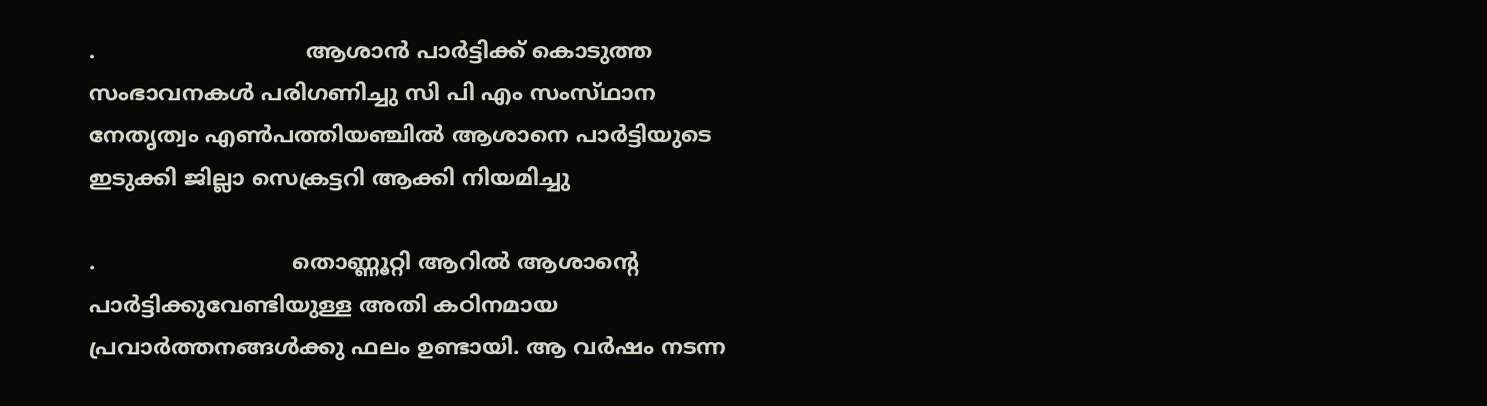.                               ആശാൻ പാർട്ടിക്ക് കൊടുത്ത സംഭാവനകൾ പരിഗണിച്ചു സി പി എം സംസ്‌ഥാന നേതൃത്വം എൺപത്തിയഞ്ചിൽ ആശാനെ പാർട്ടിയുടെ ഇടുക്കി ജില്ലാ സെക്രട്ടറി ആക്കി നിയമിച്ചു

.                             തൊണ്ണൂറ്റി ആറിൽ ആശാന്റെ പാർട്ടിക്കുവേണ്ടിയുള്ള അതി കഠിനമായ പ്രവാർത്തനങ്ങൾക്കു ഫലം ഉണ്ടായി. ആ വർഷം നടന്ന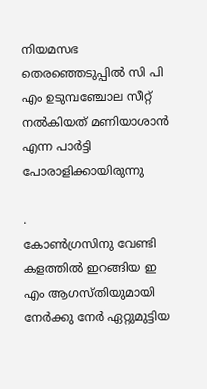നിയമസഭ തെരഞ്ഞെടുപ്പിൽ സി പി എം ഉടുമ്പഞ്ചോല സീറ്റ് നൽകിയത് മണിയാശാൻ എന്ന പാർട്ടി പോരാളിക്കായിരുന്നു

.                                  കോൺഗ്രസിനു വേണ്ടി കളത്തിൽ ഇറങ്ങിയ ഇ എം ആഗസ്തിയുമായി നേർക്കു നേർ ഏറ്റുമുട്ടിയ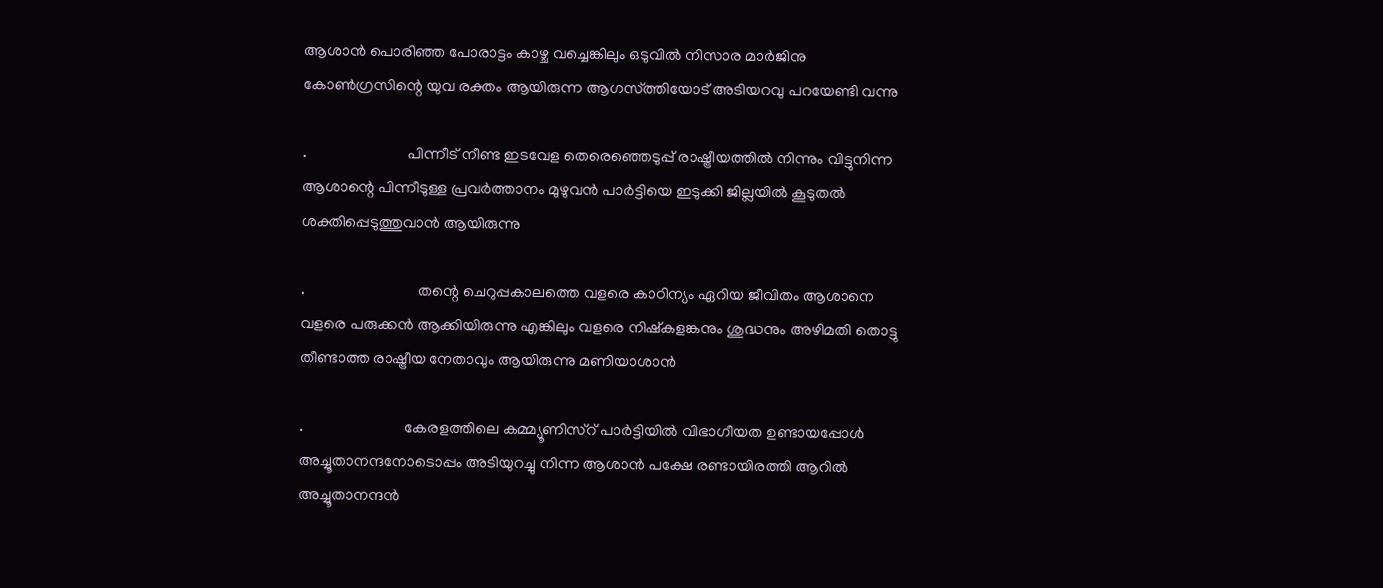ആശാൻ പൊരിഞ്ഞ പോരാട്ടം കാഴ്ച വച്ചെങ്കിലും ഒടുവിൽ നിസാര മാർജിനു കോൺഗ്രസിന്റെ യുവ രക്തം ആയിരുന്ന ആഗസ്ത്തിയോട് അടിയറവു പറയേണ്ടി വന്നു

.                          പിന്നീട് നീണ്ട ഇടവേള തെരെഞ്ഞെടുപ്പ് രാഷ്ട്രീയത്തിൽ നിന്നും വിട്ടുനിന്ന ആശാന്റെ പിന്നീടുള്ള പ്രവർത്താനം മുഴുവൻ പാർട്ടിയെ ഇടുക്കി ജില്ലയിൽ കൂടുതൽ ശക്തിപ്പെടുത്തുവാൻ ആയിരുന്നു

.                             തന്റെ ചെറുപ്പകാലത്തെ വളരെ കാഠിന്യം ഏറിയ ജീവിതം ആശാനെ വളരെ പരുക്കൻ ആക്കിയിരുന്നു എങ്കിലും വളരെ നിഷ്കളങ്കനും ശുദ്ധനും അഴിമതി തൊട്ടു തീണ്ടാത്ത രാഷ്ട്രീയ നേതാവും ആയിരുന്നു മണിയാശാൻ

.                          കേരളത്തിലെ കമ്മ്യൂണിസ്റ് പാർട്ടിയിൽ വിഭാഗീയത ഉണ്ടായപ്പോൾ അച്ചൂതാനന്ദനോടൊപ്പം അടിയുറച്ചു നിന്ന ആശാൻ പക്ഷേ രണ്ടായിരത്തി ആറിൽ അച്ചൂതാനന്ദൻ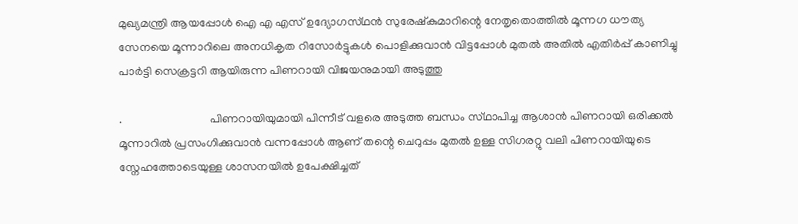മുഖ്യമന്ത്രി ആയപ്പോൾ ഐ എ എസ് ഉദ്യോഗസ്‌ഥൻ സുരേഷ്കുമാറിന്റെ നേതൃതൊത്തിൽ മൂന്നഗ ധൗത്യ സേനയെ മൂന്നാറിലെ അനധികൃത റിസോർട്ടുകൾ പൊളിക്കുവാൻ വിട്ടപ്പോൾ മുതൽ അതിൽ എതിർപ്പ് കാണിച്ചു പാർട്ടി സെക്രട്ടറി ആയിരുന്ന പിണറായി വിജയനുമായി അടുത്തു

.                              പിണറായിയുമായി പിന്നീട് വളരെ അടുത്ത ബന്ധം സ്‌ഥാപിച്ച ആശാൻ പിണറായി ഒരിക്കൽ മൂന്നാറിൽ പ്രസംഗിക്കുവാൻ വന്നപ്പോൾ ആണ്‌ തന്റെ ചെറുപ്പം മുതൽ ഉള്ള സിഗരറ്റു വലി പിണറായിയുടെ സ്നേഹത്തോടെയുള്ള ശാസനയിൽ ഉപേക്ഷിച്ചത്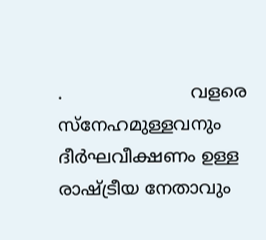.                       വളരെ സ്നേഹമുള്ളവനും ദീർഘവീക്ഷണം ഉള്ള രാഷ്ട്രീയ നേതാവും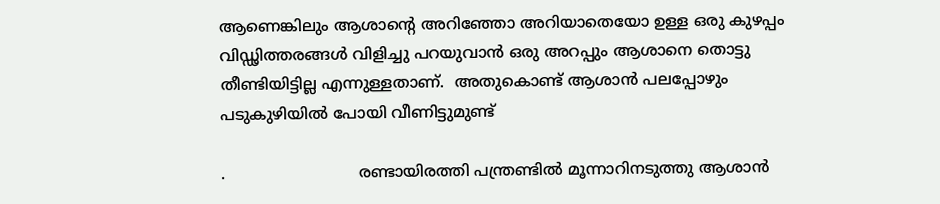ആണെങ്കിലും ആശാന്റെ അറിഞ്ഞോ അറിയാതെയോ ഉള്ള ഒരു കുഴപ്പം വിഡ്ഢിത്തരങ്ങൾ വിളിച്ചു പറയുവാൻ ഒരു അറപ്പും ആശാനെ തൊട്ടു തീണ്ടിയിട്ടില്ല എന്നുള്ളതാണ്.  അതുകൊണ്ട് ആശാൻ പലപ്പോഴും പടുകുഴിയിൽ പോയി വീണിട്ടുമുണ്ട്

.                           രണ്ടായിരത്തി പന്ത്രണ്ടിൽ മൂന്നാറിനടുത്തു ആശാൻ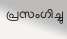പ്രസംഗിച്ചു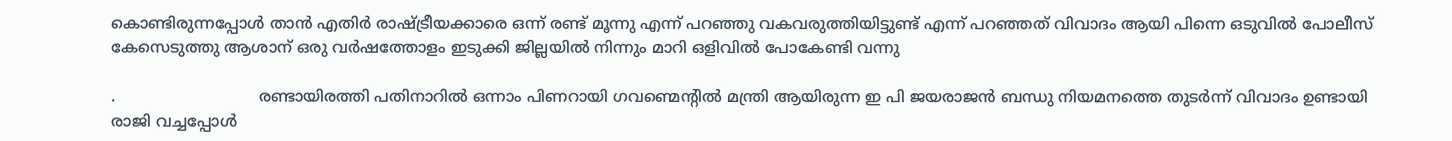കൊണ്ടിരുന്നപ്പോൾ താൻ എതിർ രാഷ്ട്രീയക്കാരെ ഒന്ന് രണ്ട് മൂന്നു എന്ന് പറഞ്ഞു വകവരുത്തിയിട്ടുണ്ട് എന്ന് പറഞ്ഞത് വിവാദം ആയി പിന്നെ ഒടുവിൽ പോലീസ് കേസെടുത്തു ആശാന് ഒരു വർഷത്തോളം ഇടുക്കി ജില്ലയിൽ നിന്നും മാറി ഒളിവിൽ പോകേണ്ടി വന്നു

.                             രണ്ടായിരത്തി പതിനാറിൽ ഒന്നാം പിണറായി ഗവണ്മെന്റിൽ മന്ത്രി ആയിരുന്ന ഇ പി ജയരാജൻ ബന്ധു നിയമനത്തെ തുടർന്ന് വിവാദം ഉണ്ടായി രാജി വച്ചപ്പോൾ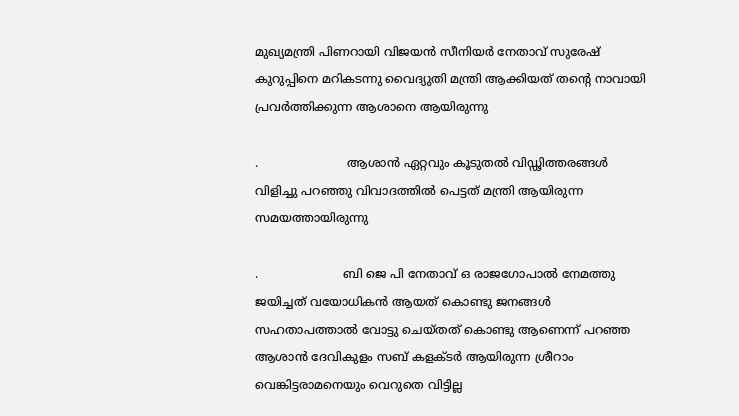മുഖ്യമന്ത്രി പിണറായി വിജയൻ സീനിയർ നേതാവ് സുരേഷ് കുറുപ്പിനെ മറികടന്നു വൈദ്യുതി മന്ത്രി ആക്കിയത് തന്റെ നാവായി പ്രവർത്തിക്കുന്ന ആശാനെ ആയിരുന്നു

.                        ആശാൻ ഏറ്റവും കൂടുതൽ വിഡ്ഢിത്തരങ്ങൾ വിളിച്ചു പറഞ്ഞു വിവാദത്തിൽ പെട്ടത് മന്ത്രി ആയിരുന്ന സമയത്തായിരുന്നു

.                       ബി ജെ പി നേതാവ് ഒ രാജഗോപാൽ നേമത്തു ജയിച്ചത്‌ വയോധികൻ ആയത് കൊണ്ടു ജനങ്ങൾ സഹതാപത്താൽ വോട്ടു ചെയ്തത് കൊണ്ടു ആണെന്ന് പറഞ്ഞ ആശാൻ ദേവികുളം സബ് കളക്ടർ ആയിരുന്ന ശ്രീറാം വെങ്കിട്ടരാമനെയും വെറുതെ വിട്ടില്ല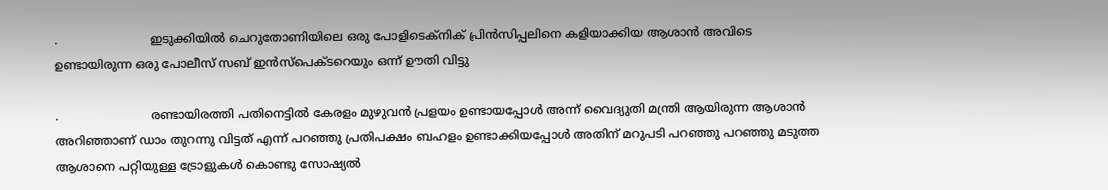.                         ഇടുക്കിയിൽ ചെറുതോണിയിലെ ഒരു പോളിടെക്‌നിക് പ്രിൻസിപ്പലിനെ കളിയാക്കിയ ആശാൻ അവിടെ ഉണ്ടായിരുന്ന ഒരു പോലീസ് സബ് ഇൻസ്‌പെക്ടറെയും ഒന്ന് ഊതി വിട്ടു

.                         രണ്ടായിരത്തി പതിനെട്ടിൽ കേരളം മുഴുവൻ പ്രളയം ഉണ്ടായപ്പോൾ അന്ന് വൈദ്യുതി മന്ത്രി ആയിരുന്ന ആശാൻ അറിഞ്ഞാണ് ഡാം തുറന്നു വിട്ടത് എന്ന് പറഞ്ഞു പ്രതിപക്ഷം ബഹളം ഉണ്ടാക്കിയപ്പോൾ അതിന് മറുപടി പറഞ്ഞു പറഞ്ഞു മടുത്ത ആശാനെ പറ്റിയുള്ള ട്രോളുകൾ കൊണ്ടു സോഷ്യൽ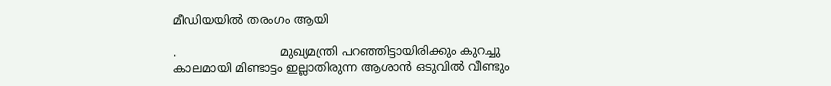മീഡിയയിൽ തരംഗം ആയി

.                            മുഖ്യമന്ത്രി പറഞ്ഞിട്ടായിരിക്കും കുറച്ചു കാലമായി മിണ്ടാട്ടം ഇല്ലാതിരുന്ന ആശാൻ ഒടുവിൽ വീണ്ടും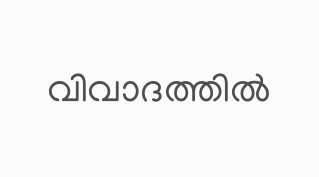വിവാദത്തിൽ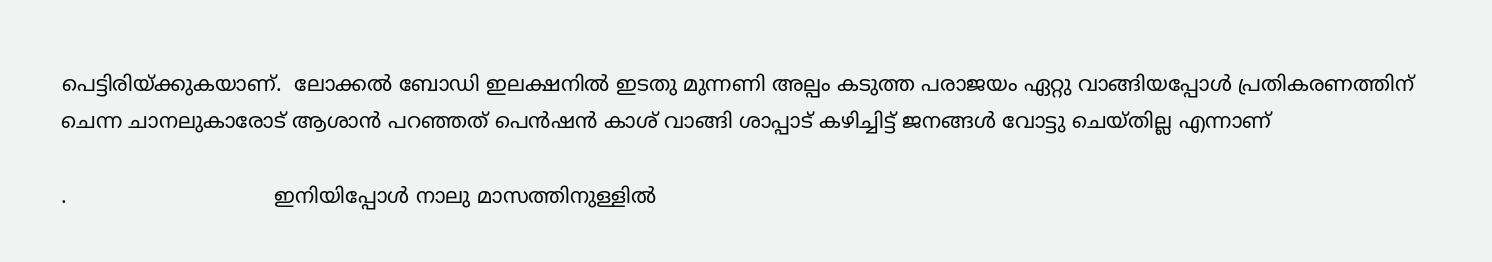പെട്ടിരിയ്ക്കുകയാണ്.  ലോക്കൽ ബോഡി ഇലക്ഷനിൽ ഇടതു മുന്നണി അല്പം കടുത്ത പരാജയം ഏറ്റു വാങ്ങിയപ്പോൾ പ്രതികരണത്തിന് ചെന്ന ചാനലുകാരോട് ആശാൻ പറഞ്ഞത് പെൻഷൻ കാശ് വാങ്ങി ശാപ്പാട് കഴിച്ചിട്ട് ജനങ്ങൾ വോട്ടു ചെയ്തില്ല എന്നാണ്

.                                ഇനിയിപ്പോൾ നാലു മാസത്തിനുള്ളിൽ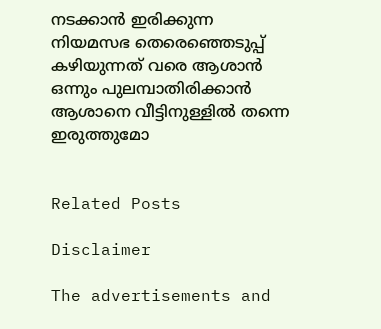നടക്കാൻ ഇരിക്കുന്ന നിയമസഭ തെരെഞ്ഞെടുപ്പ് കഴിയുന്നത് വരെ ആശാൻ ഒന്നും പുലമ്പാതിരിക്കാൻ ആശാനെ വീട്ടിനുള്ളിൽ തന്നെ ഇരുത്തുമോ


Related Posts

Disclaimer

The advertisements and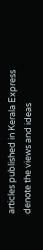articles published in Kerala Express denote the views and ideas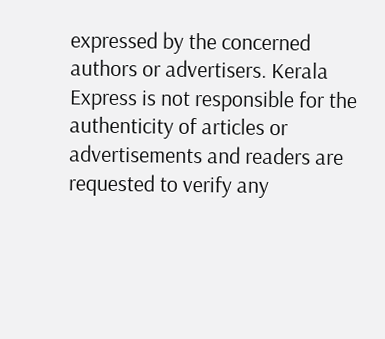expressed by the concerned authors or advertisers. Kerala Express is not responsible for the authenticity of articles or advertisements and readers are requested to verify any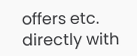offers etc. directly with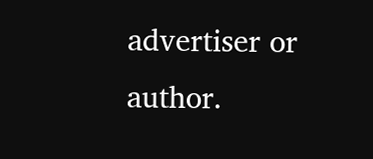advertiser or author.